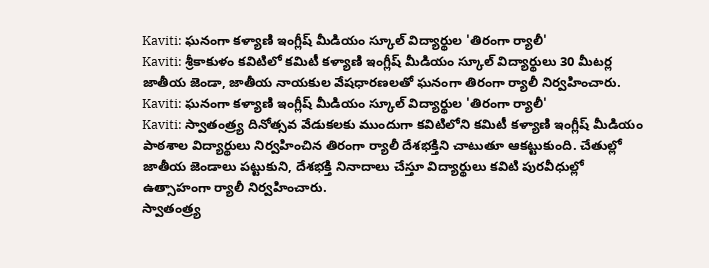Kaviti: ఘనంగా కళ్యాణి ఇంగ్లీష్ మీడియం స్కూల్ విద్యార్థుల 'తిరంగా ర్యాలీ'
Kaviti: శ్రీకాకుళం కవిటిలో కమిటీ కళ్యాణి ఇంగ్లీష్ మీడియం స్కూల్ విద్యార్థులు 30 మీటర్ల జాతీయ జెండా, జాతీయ నాయకుల వేషధారణలతో ఘనంగా తిరంగా ర్యాలీ నిర్వహించారు.
Kaviti: ఘనంగా కళ్యాణి ఇంగ్లీష్ మీడియం స్కూల్ విద్యార్థుల 'తిరంగా ర్యాలీ'
Kaviti: స్వాతంత్ర్య దినోత్సవ వేడుకలకు ముందుగా కవిటిలోని కమిటీ కళ్యాణి ఇంగ్లీష్ మీడియం పాఠశాల విద్యార్థులు నిర్వహించిన తిరంగా ర్యాలీ దేశభక్తిని చాటుతూ ఆకట్టుకుంది. చేతుల్లో జాతీయ జెండాలు పట్టుకుని, దేశభక్తి నినాదాలు చేస్తూ విద్యార్థులు కవిటి పురవీధుల్లో ఉత్సాహంగా ర్యాలీ నిర్వహించారు.
స్వాతంత్ర్య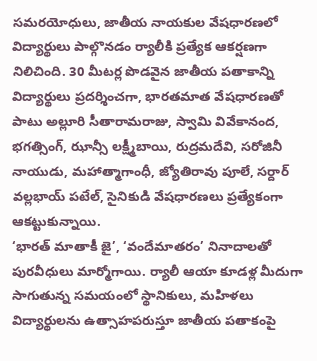సమరయోధులు, జాతీయ నాయకుల వేషధారణలో విద్యార్థులు పాల్గొనడం ర్యాలీకి ప్రత్యేక ఆకర్షణగా నిలిచింది. 30 మీటర్ల పొడవైన జాతీయ పతాకాన్ని విద్యార్థులు ప్రదర్శించగా, భారతమాత వేషధారణతో పాటు అల్లూరి సీతారామరాజు, స్వామి వివేకానంద, భగత్సింగ్, ఝాన్సీ లక్ష్మీబాయి, రుద్రమదేవి, సరోజినీ నాయుడు, మహాత్మాగాంధీ, జ్యోతిరావు పూలే, సర్దార్ వల్లభాయ్ పటేల్, సైనికుడి వేషధారణలు ప్రత్యేకంగా ఆకట్టుకున్నాయి.
‘భారత్ మాతాకీ జై’, ‘వందేమాతరం’ నినాదాలతో పురవీధులు మార్మోగాయి. ర్యాలీ ఆయా కూడళ్ల మీదుగా సాగుతున్న సమయంలో స్థానికులు, మహిళలు విద్యార్థులను ఉత్సాహపరుస్తూ జాతీయ పతాకంపై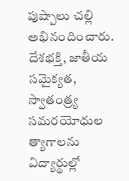పుష్పాలు చల్లి అభినందించారు. దేశభక్తి, జాతీయ సమైక్యత, స్వాతంత్ర్య సమరయోధుల త్యాగాలను విద్యార్థుల్లో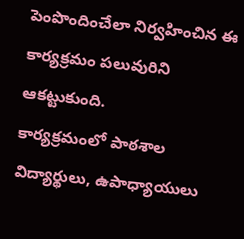పెంపొందించేలా నిర్వహించిన ఈ కార్యక్రమం పలువురిని ఆకట్టుకుంది.
కార్యక్రమంలో పాఠశాల విద్యార్థులు, ఉపాధ్యాయులు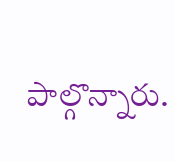పాల్గొన్నారు.